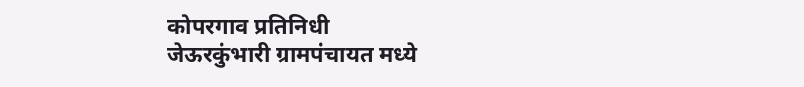कोपरगाव प्रतिनिधी
जेऊरकुंभारी ग्रामपंचायत मध्ये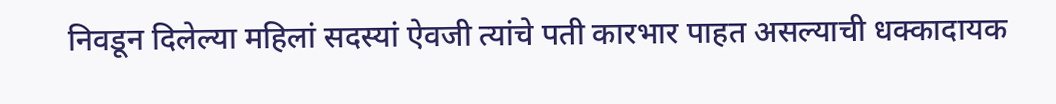निवडून दिलेल्या महिलां सदस्यां ऐवजी त्यांचे पती कारभार पाहत असल्याची धक्कादायक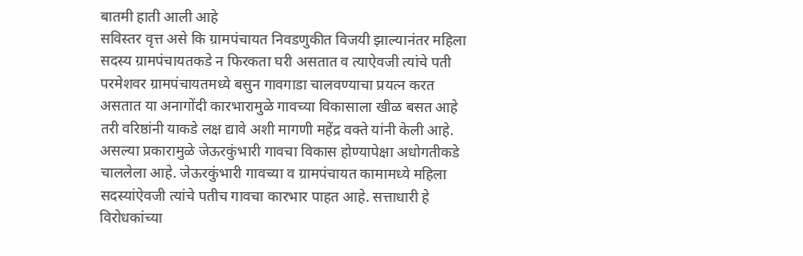बातमी हाती आली आहे
सविस्तर वृत्त असे कि ग्रामपंचायत निवडणुकीत विजयी झाल्यानंतर महिला सदस्य ग्रामपंचायतकडे न फिरकता घरी असतात व त्याऐवजी त्यांचे पती परमेशवर ग्रामपंचायतमध्ये बसुन गावगाडा चालवण्याचा प्रयत्न करत असतात या अनागोंदी कारभारामुळे गावच्या विकासाला खीळ बसत आहे तरी वरिष्ठांनी याकडे लक्ष द्यावे अशी मागणी महेंद्र वक्ते यांनी केली आहे.
असल्या प्रकारामुळे जेऊरकुंभारी गावचा विकास होण्यापेक्षा अधोगतीकडे चाललेला आहे. जेऊरकुंभारी गावच्या व ग्रामपंचायत कामामध्ये महिला सदस्यांऐवजी त्यांचे पतीच गावचा कारभार पाहत आहे. सत्ताधारी हे विरोधकांच्या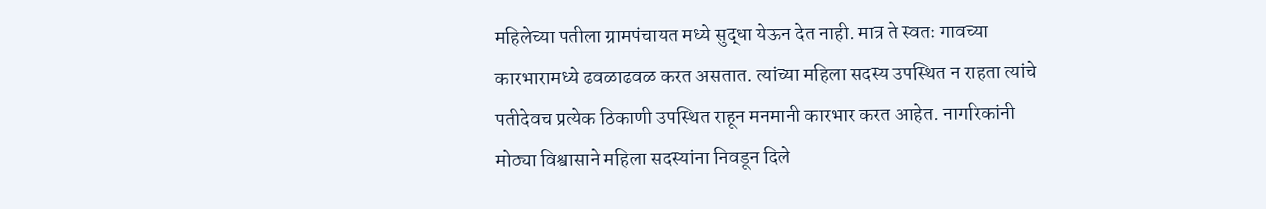महिलेच्या पतीला ग्रामपंचायत मध्ये सुद्धा येऊन देत नाही. मात्र ते स्वतः गावच्या कारभारामध्ये ढवळाढवळ करत असतात. त्यांच्या महिला सदस्य उपस्थित न राहता त्यांचे पतीदेवच प्रत्येक ठिकाणी उपस्थित राहून मनमानी कारभार करत आहेत. नागरिकांनी मोठ्या विश्वासाने महिला सदस्यांना निवडून दिले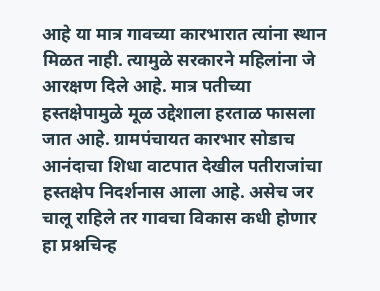आहे या मात्र गावच्या कारभारात त्यांना स्थान मिळत नाही. त्यामुळे सरकारने महिलांना जे आरक्षण दिले आहे. मात्र पतीच्या हस्तक्षेपामुळे मूळ उद्देशाला हरताळ फासला जात आहे. ग्रामपंचायत कारभार सोडाच आनंदाचा शिधा वाटपात देखील पतीराजांचा हस्तक्षेप निदर्शनास आला आहे. असेच जर चालू राहिले तर गावचा विकास कधी होणार हा प्रश्नचिन्ह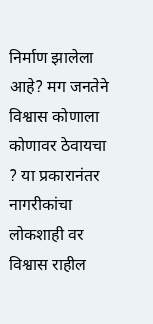निर्माण झालेला आहे? मग जनतेने विश्वास कोणाला कोणावर ठेवायचा ? या प्रकारानंतर नागरीकांचा लोकशाही वर विश्वास राहील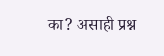का? असाही प्रश्न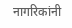नागरिकांनी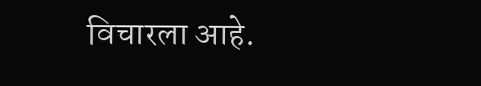विचारला आहे.